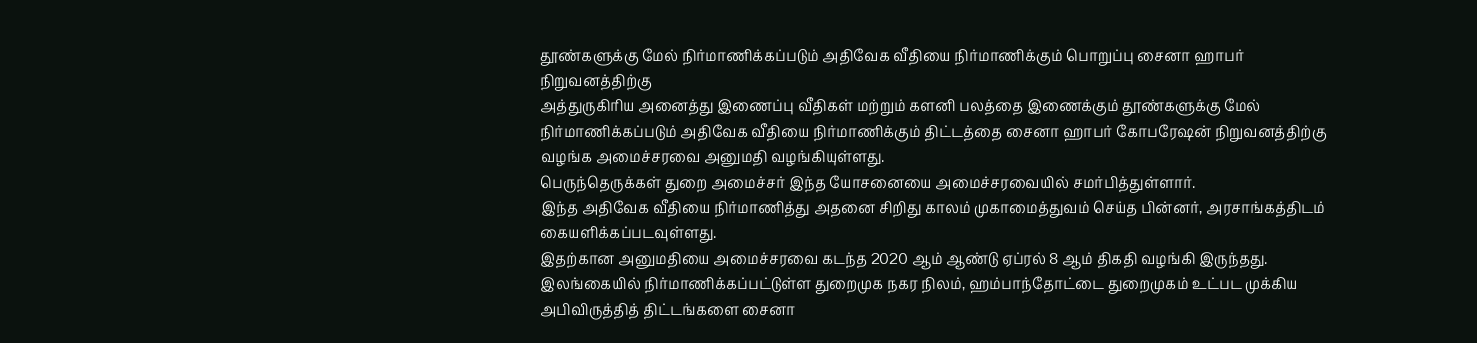தூண்களுக்கு மேல் நிர்மாணிக்கப்படும் அதிவேக வீதியை நிர்மாணிக்கும் பொறுப்பு சைனா ஹாபர் நிறுவனத்திற்கு
அத்துருகிரிய அனைத்து இணைப்பு வீதிகள் மற்றும் களனி பலத்தை இணைக்கும் தூண்களுக்கு மேல் நிர்மாணிக்கப்படும் அதிவேக வீதியை நிர்மாணிக்கும் திட்டத்தை சைனா ஹாபர் கோபரேஷன் நிறுவனத்திற்கு வழங்க அமைச்சரவை அனுமதி வழங்கியுள்ளது.
பெருந்தெருக்கள் துறை அமைச்சர் இந்த யோசனையை அமைச்சரவையில் சமர்பித்துள்ளார்.
இந்த அதிவேக வீதியை நிர்மாணித்து அதனை சிறிது காலம் முகாமைத்துவம் செய்த பின்னர், அரசாங்கத்திடம் கையளிக்கப்படவுள்ளது.
இதற்கான அனுமதியை அமைச்சரவை கடந்த 2020 ஆம் ஆண்டு ஏப்ரல் 8 ஆம் திகதி வழங்கி இருந்தது.
இலங்கையில் நிர்மாணிக்கப்பட்டுள்ள துறைமுக நகர நிலம், ஹம்பாந்தோட்டை துறைமுகம் உட்பட முக்கிய அபிவிருத்தித் திட்டங்களை சைனா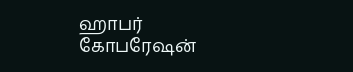ஹாபர் கோபரேஷன்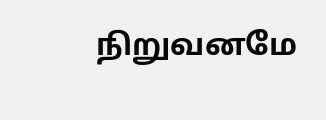நிறுவனமே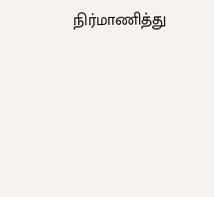நிர்மாணித்து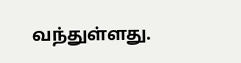வந்துள்ளது.